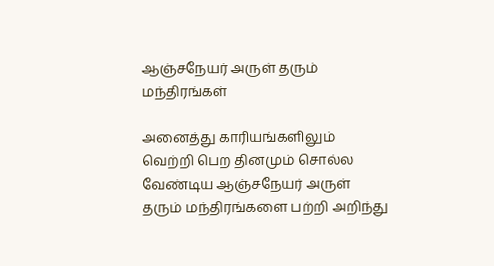ஆஞ்சநேயர் அருள் தரும் மந்திரங்கள்

அனைத்து காரியங்களிலும் வெற்றி பெற தினமும் சொல்ல வேண்டிய ஆஞ்சநேயர் அருள் தரும் மந்திரங்களை பற்றி அறிந்து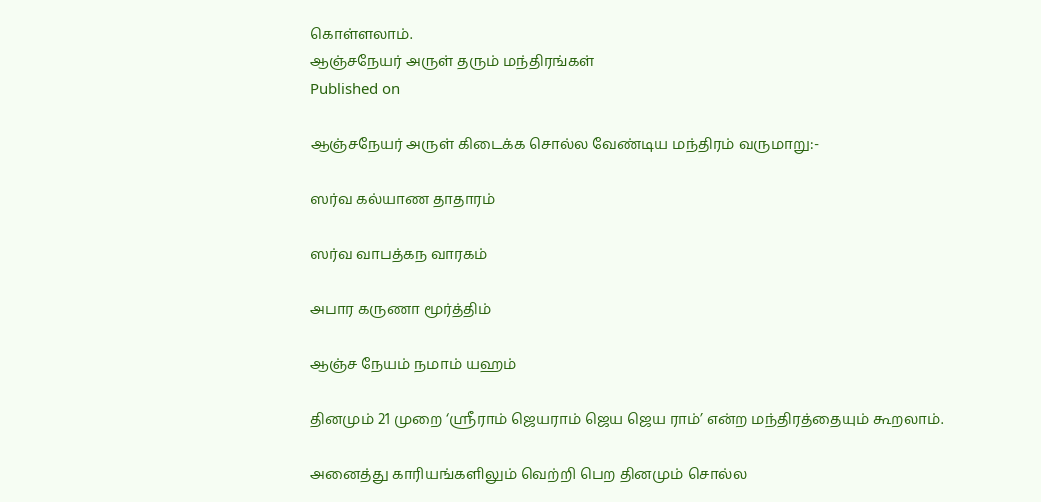கொள்ளலாம்.
ஆஞ்சநேயர் அருள் தரும் மந்திரங்கள்
Published on

ஆஞ்சநேயர் அருள் கிடைக்க சொல்ல வேண்டிய மந்திரம் வருமாறு:-

ஸர்வ கல்யாண தாதாரம்

ஸர்வ வாபத்கந வாரகம்

அபார கருணா மூர்த்திம்

ஆஞ்ச நேயம் நமாம் யஹம்

தினமும் 21 முறை ‘ஸ்ரீராம் ஜெயராம் ஜெய ஜெய ராம்’ என்ற மந்திரத்தையும் கூறலாம்.

அனைத்து காரியங்களிலும் வெற்றி பெற தினமும் சொல்ல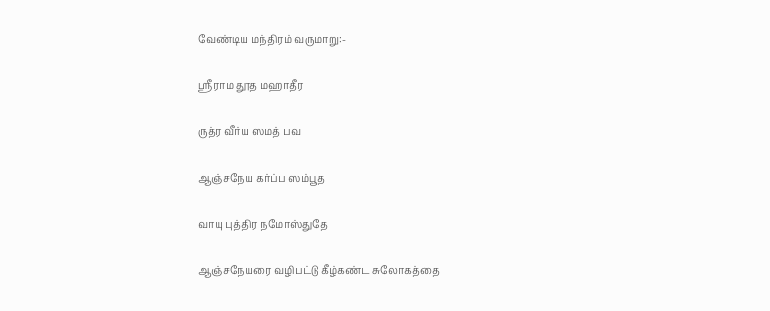வேண்டிய மந்திரம் வருமாறு:-

ஸ்ரீராம தூத மஹாதீர

ருத்ர வீர்ய ஸமத் பவ

ஆஞ்சநேய கர்ப்ப ஸம்பூத

வாயு புத்திர நமோஸ்துதே

ஆஞ்சநேயரை வழிபட்டு கீழ்கண்ட சுலோகத்தை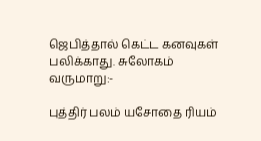ஜெபித்தால் கெட்ட கனவுகள் பலிக்காது. சுலோகம் வருமாறு:-

புத்திர் பலம் யசோதை ரியம்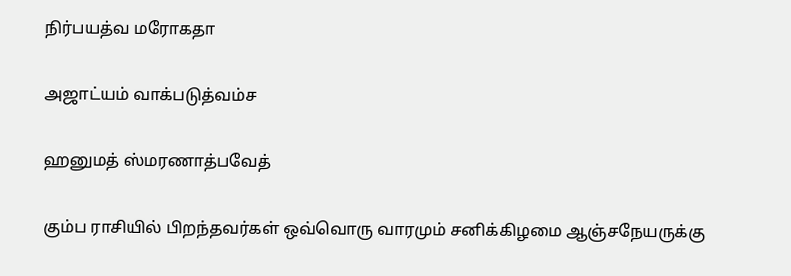நிர்பயத்வ மரோகதா

அஜாட்யம் வாக்படுத்வம்ச

ஹனுமத் ஸ்மரணாத்பவேத்

கும்ப ராசியில் பிறந்தவர்கள் ஒவ்வொரு வாரமும் சனிக்கிழமை ஆஞ்சநேயருக்கு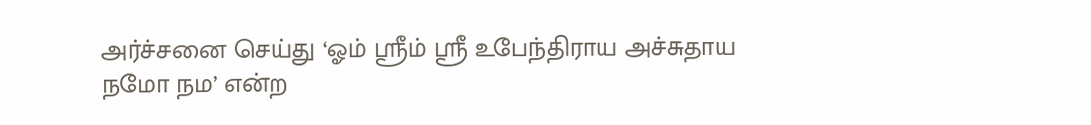அர்ச்சனை செய்து ‘ஓம் ஸ்ரீம் ஸ்ரீ உபேந்திராய அச்சுதாய நமோ நம’ என்ற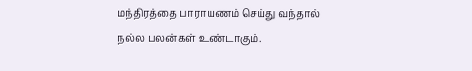மந்திரத்தை பாராயணம் செய்து வந்தால் நல்ல பலன்கள் உண்டாகும்.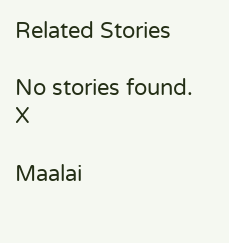Related Stories

No stories found.
X

Maalai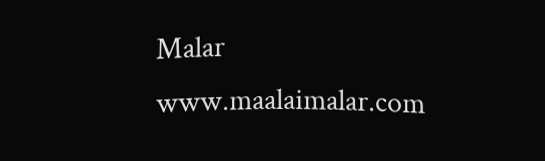Malar
www.maalaimalar.com